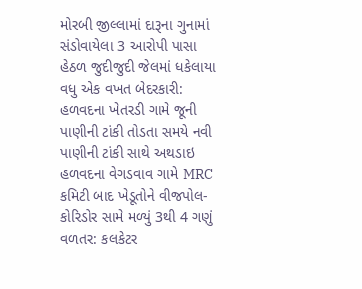મોરબી જીલ્લામાં દારૂના ગુનામાં સંડોવાયેલા 3 આરોપી પાસા હેઠળ જુદીજુદી જેલમાં ધકેલાયા વધુ એક વખત બેદરકારી: હળવદના ખેતરડી ગામે જૂની પાણીની ટાંકી તોડતા સમયે નવી પાણીની ટાંકી સાથે અથડાઇ હળવદના વેગડવાવ ગામે MRC કમિટી બાદ ખેડૂતોને વીજપોલ-કોરિડોર સામે મળ્યું 3થી 4 ગણું વળતર: કલકેટર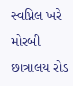સ્વપ્નિલ ખરે મોરબી છાત્રાલય રોડ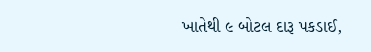ખાતેથી ૯ બોટલ દારૂ પકડાઈ,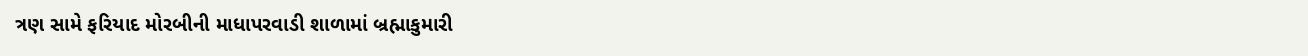ત્રણ સામે ફરિયાદ મોરબીની માધાપરવાડી શાળામાં બ્રહ્માકુમારી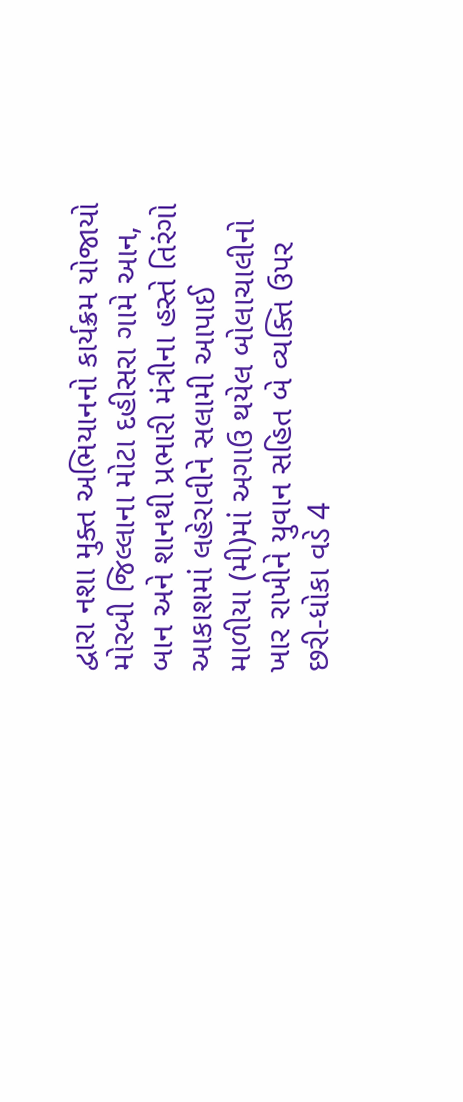દ્વારા નશા મુક્ત અભિયાનનો કાર્યક્રમ યોજાયો મોરબી જિલ્લાના મોટા દહીસરા ગામે આન, બાન અને શાનથી પ્રભારી મંત્રીના હસ્તે તિરંગો આકાશમાં લહેરાવીને સલામી આપાઈ માળીયા (મી)માં અગાઉ થયેલ બોલાચાલીનો ખાર રાખીને યુવાન સહિત બે વ્યક્તિ ઉપર છરી-ધોકા વડે 4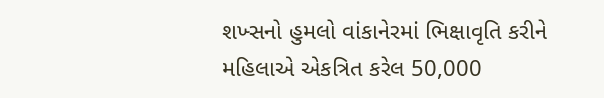શખ્સનો હુમલો વાંકાનેરમાં ભિક્ષાવૃતિ કરીને મહિલાએ એકત્રિત કરેલ 50,000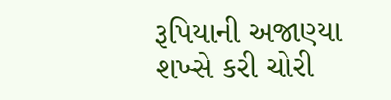રૂપિયાની અજાણ્યા શખ્સે કરી ચોરી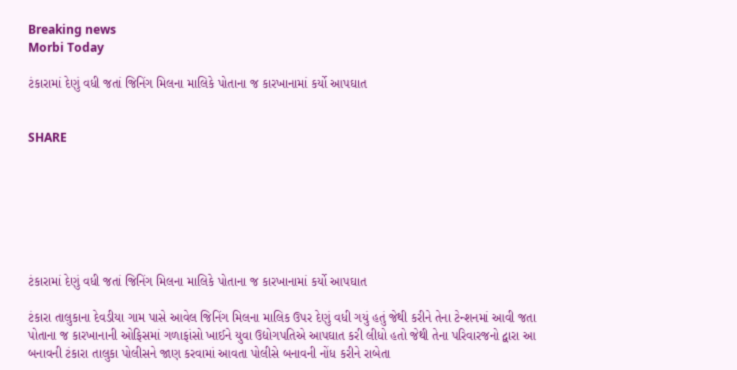Breaking news
Morbi Today

ટંકારામાં દેણું વધી જતાં જિનિંગ મિલના માલિકે પોતાના જ કારખાનામાં કર્યો આપઘાત


SHARE







ટંકારામાં દેણું વધી જતાં જિનિંગ મિલના માલિકે પોતાના જ કારખાનામાં કર્યો આપઘાત

ટંકારા તાલુકાના દેવડીયા ગામ પાસે આવેલ જિનિંગ મિલના માલિક ઉપર દેણું વધી ગયું હતું જેથી કરીને તેના ટેન્શનમાં આવી જતા પોતાના જ કારખાનાની ઓફિસમાં ગળાફાંસો ખાઈને યુવા ઉદ્યોગપતિએ આપઘાત કરી લીધો હતો જેથી તેના પરિવારજનો દ્વારા આ બનાવની ટંકારા તાલુકા પોલીસને જાણ કરવામાં આવતા પોલીસે બનાવની નોંધ કરીને રાબેતા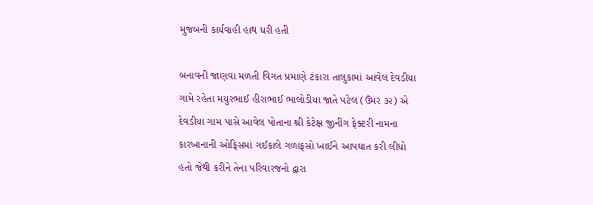મુજબની કાર્યવાહી હાથ ધરી હતી

બનાવની જાણવા મળતી વિગત પ્રમાણે ટંકારા તાલુકામાં આવેલ દેવડીયા ગામે રહેતા મયુરભાઈ હીરાભાઈ ભાલોડીયા જાતે પટેલ (ઉંમર ૩૨) એ દેવડીયા ગામ પાસે આવેલ પોતાના શ્રી કેટેક્ષ જીનીંગ ફેક્ટરી નામના કારખાનાની ઓફિસમાં ગઈકાલે ગળાફસો ખાઈને આપઘાત કરી લીધો હતો જેથી કરીને તેના પરિવારજનો દ્વારા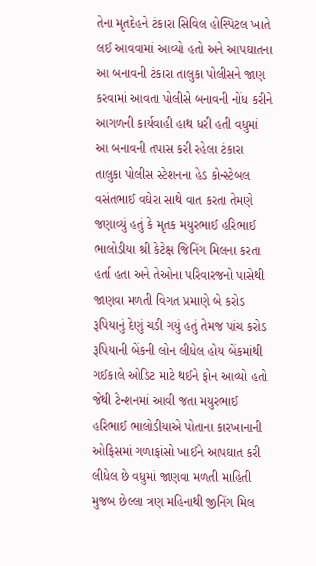તેના મૃતદેહને ટંકારા સિવિલ હોસ્પિટલ ખાતે લઈ આવવામાં આવ્યો હતો અને આપઘાતના આ બનાવની ટંકારા તાલુકા પોલીસને જાણ કરવામાં આવતા પોલીસે બનાવની નોંધ કરીને આગળની કાર્યવાહી હાથ ધરી હતી વધુમાં આ બનાવની તપાસ કરી રહેલા ટંકારા તાલુકા પોલીસ સ્ટેશનના હેડ કોન્સ્ટેબલ વસંતભાઈ વઘેરા સાથે વાત કરતા તેમણે જણાવ્યું હતું કે મૃતક મયુરભાઈ હરિભાઈ ભાલોડીયા શ્રી કેટેક્ષ જિનિંગ મિલના કરતા હર્તા હતા અને તેઓના પરિવારજનો પાસેથી જાણવા મળતી વિગત પ્રમાણે બે કરોડ રૂપિયાનું દેણું ચડી ગયું હતું તેમજ પાંચ કરોડ રૂપિયાની બેંકની લોન લીધેલ હોય બેંકમાંથી ગઈકાલે ઓડિટ માટે થઈને ફોન આવ્યો હતો જેથી ટેન્શનમાં આવી જતા મયુરભાઈ હરિભાઈ ભાલોડીયાએ પોતાના કારખાનાની ઓફિસમાં ગળાફાંસો ખાઈને આપઘાત કરી લીધેલ છે વધુમાં જાણવા મળતી માહિતી મુજબ છેલ્લા ત્રણ મહિનાથી જીનિંગ મિલ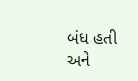બંધ હતી અને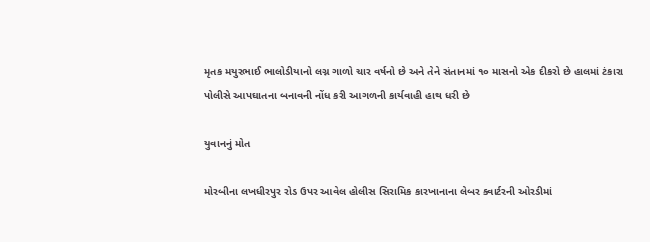મૃતક મયુરભાઈ ભાલોડીયાનો લગ્ન ગાળો ચાર વર્ષનો છે અને તેને સંતાનમાં ૧૦ માસનો એક દીકરો છે હાલમાં ટંકારા પોલીસે આપઘાતના બનાવની નોંધ કરી આગળની કાર્યવાહી હાથ ધરી છે

યુવાનનું મોત

મોરબીના લખધીરપુર રોડ ઉપર આવેલ હોલીસ સિરામિક કારખાનાના લેબર ક્વાર્ટરની ઓરડીમાં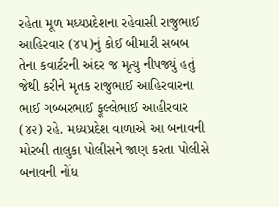રહેતા મૂળ મધ્યપ્રદેશના રહેવાસી રાજુભાઈ આહિરવાર (૪૫)નું કોઈ બીમારી સબબ તેના કવાર્ટરની અંદર જ મૃત્યુ નીપજ્યું હતું જેથી કરીને મૃતક રાજુભાઈ આહિરવારના ભાઈ ગબ્બરભાઈ ફૂલ્લેભાઈ આહીરવાર (૪૨) રહે. મધ્યપ્રદેશ વાળાએ આ બનાવની મોરબી તાલુકા પોલીસને જાણ કરતા પોલીસે બનાવની નોંધ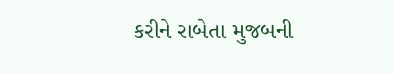કરીને રાબેતા મુજબની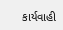કાર્યવાહી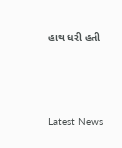હાથ ધરી હતી






Latest News